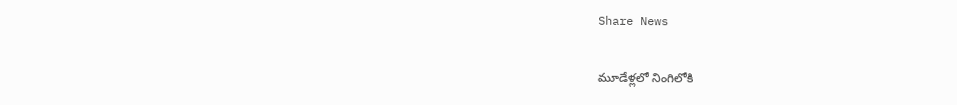Share News

మూడేళ్లలో నింగిలోకి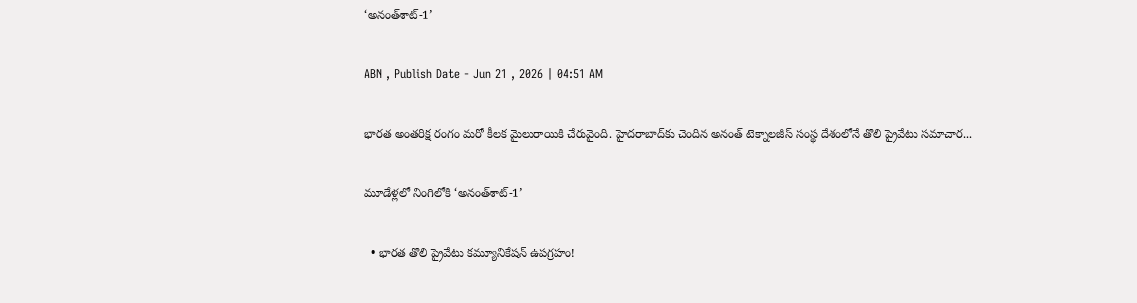‘అనంత్‌శాట్‌-1’

ABN , Publish Date - Jun 21 , 2026 | 04:51 AM

భారత అంతరిక్ష రంగం మరో కీలక మైలురాయికి చేరువైంది. హైదరాబాద్‌కు చెందిన అనంత్‌ టెక్నాలజీస్‌ సంస్థ దేశంలోనే తొలి ప్రైవేటు సమాచార...

మూడేళ్లలో నింగిలోకి ‘అనంత్‌శాట్‌-1’

  • భారత తొలి ప్రైవేటు కమ్యూనికేషన్‌ ఉపగ్రహం!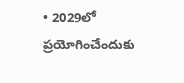• 2029లో ప్రయోగించేందుకు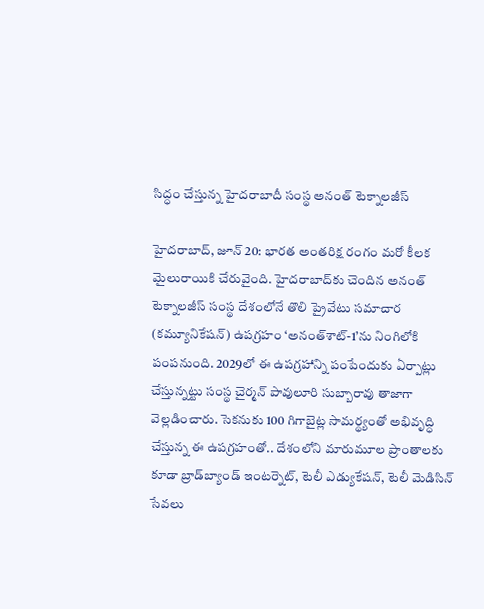సిద్ధం చేస్తున్న హైదరాబాదీ సంస్థ అనంత్‌ టెక్నాలజీస్‌

హైదరాబాద్‌, జూన్‌ 20: భారత అంతరిక్ష రంగం మరో కీలక మైలురాయికి చేరువైంది. హైదరాబాద్‌కు చెందిన అనంత్‌ టెక్నాలజీస్‌ సంస్థ దేశంలోనే తొలి ప్రైవేటు సమాచార (కమ్యూనికేషన్‌) ఉపగ్రహం ‘అనంత్‌శాట్‌-1’ను నింగిలోకి పంపనుంది. 2029లో ఈ ఉపగ్రహాన్ని పంపేందుకు ఏర్పాట్లు చేస్తున్నట్టు సంస్థ చైర్మన్‌ పావులూరి సుబ్బారావు తాజాగా వెల్లడించారు. సెకనుకు 100 గిగాబైట్ల సామర్థ్యంతో అభివృద్ధి చేస్తున్న ఈ ఉపగ్రహంతో.. దేశంలోని మారుమూల ప్రాంతాలకు కూడా బ్రాడ్‌బ్యాండ్‌ ఇంటర్నెట్‌, టెలీ ఎడ్యుకేషన్‌, టెలీ మెడిసిన్‌ సేవలు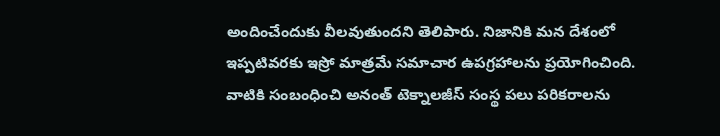అందించేందుకు వీలవుతుందని తెలిపారు. నిజానికి మన దేశంలో ఇప్పటివరకు ఇస్రో మాత్రమే సమాచార ఉపగ్రహాలను ప్రయోగించింది. వాటికి సంబంధించి అనంత్‌ టెక్నాలజీస్‌ సంస్థ పలు పరికరాలను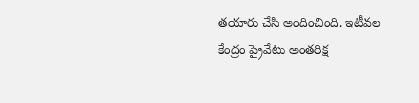తయారు చేసి అందించింది. ఇటీవల కేంద్రం ప్రైవేటు అంతరిక్ష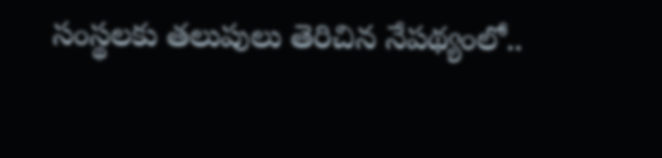సంస్థలకు తలుపులు తెరిచిన నేపథ్యంలో..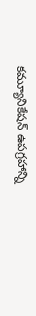కమ్యూనికేషన్‌ ఉపగ్రహాన్ని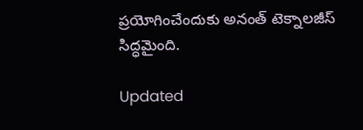ప్రయోగించేందుకు అనంత్‌ టెక్నాలజీస్‌ సిద్ధమైంది.

Updated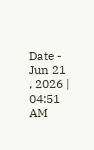Date - Jun 21 , 2026 | 04:51 AM